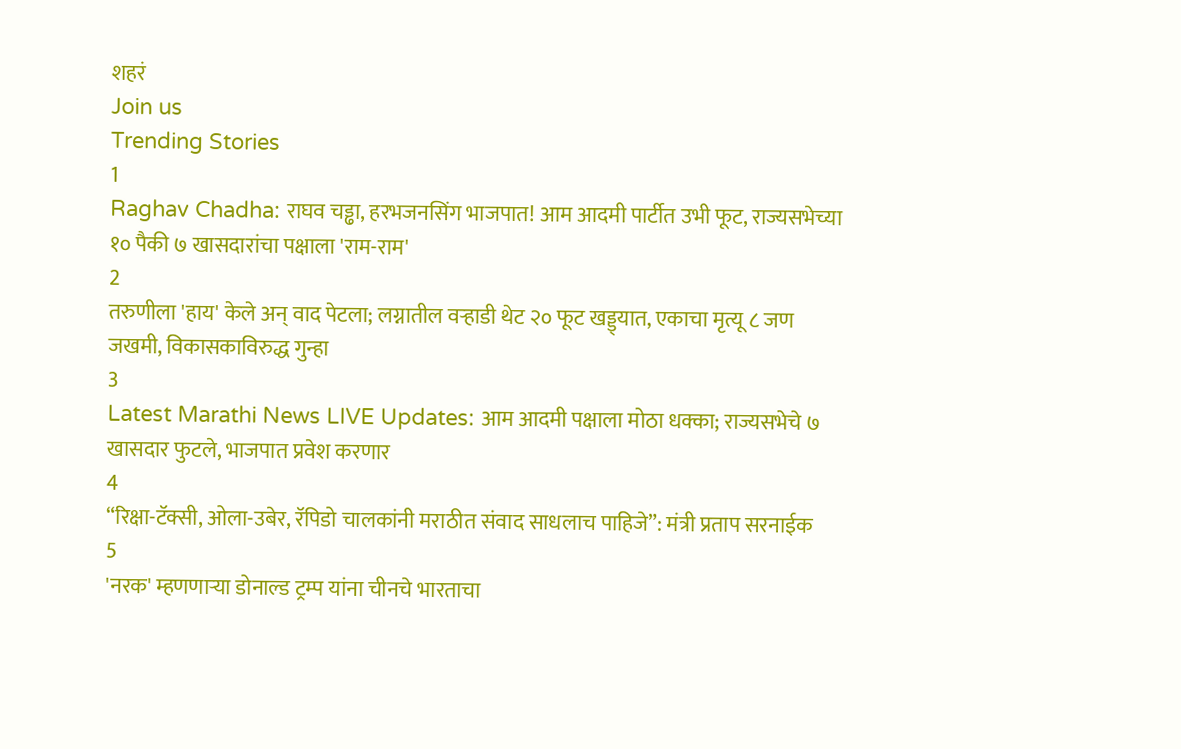शहरं
Join us
Trending Stories
1
Raghav Chadha: राघव चड्ढा, हरभजनसिंग भाजपात! आम आदमी पार्टीत उभी फूट, राज्यसभेच्या १० पैकी ७ खासदारांचा पक्षाला 'राम-राम'
2
तरुणीला 'हाय' केले अन् वाद पेटला; लग्नातील वऱ्हाडी थेट २० फूट खड्ड्यात, एकाचा मृत्यू ८ जण जखमी, विकासकाविरुद्ध गुन्हा
3
Latest Marathi News LIVE Updates: आम आदमी पक्षाला मोठा धक्का; राज्यसभेचे ७ खासदार फुटले, भाजपात प्रवेश करणार
4
“रिक्षा-टॅक्सी, ओला-उबेर, रॅपिडो चालकांनी मराठीत संवाद साधलाच पाहिजे”: मंत्री प्रताप सरनाईक
5
'नरक' म्हणणाऱ्या डोनाल्ड ट्रम्प यांना चीनचे भारताचा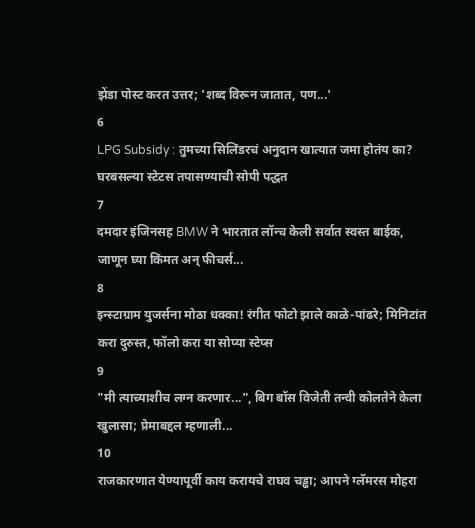झेंडा पोस्ट करत उत्तर; 'शब्द विरून जातात, पण...'
6
LPG Subsidy : तुमच्या सिलिंडरचं अनुदान खात्यात जमा होतंय का? घरबसल्या स्टेटस तपासण्याची सोपी पद्धत
7
दमदार इंजिनसह BMW ने भारतात लॉन्च केली सर्वात स्वस्त बाईक, जाणून घ्या किंमत अन् फीचर्स...
8
इन्स्टाग्राम युजर्सना मोठा धक्का! रंगीत फोटो झाले काळे-पांढरे; मिनिटांत करा दुरुस्त, फॉलो करा या सोप्या स्टेप्स
9
"मी त्याच्याशीच लग्न करणार...", बिग बॉस विजेती तन्वी कोलतेने केला खुलासा; प्रेमाबद्दल म्हणाली...
10
राजकारणात येण्यापूर्वी काय करायचे राघव चड्ढा; आपने ग्लॅमरस मोहरा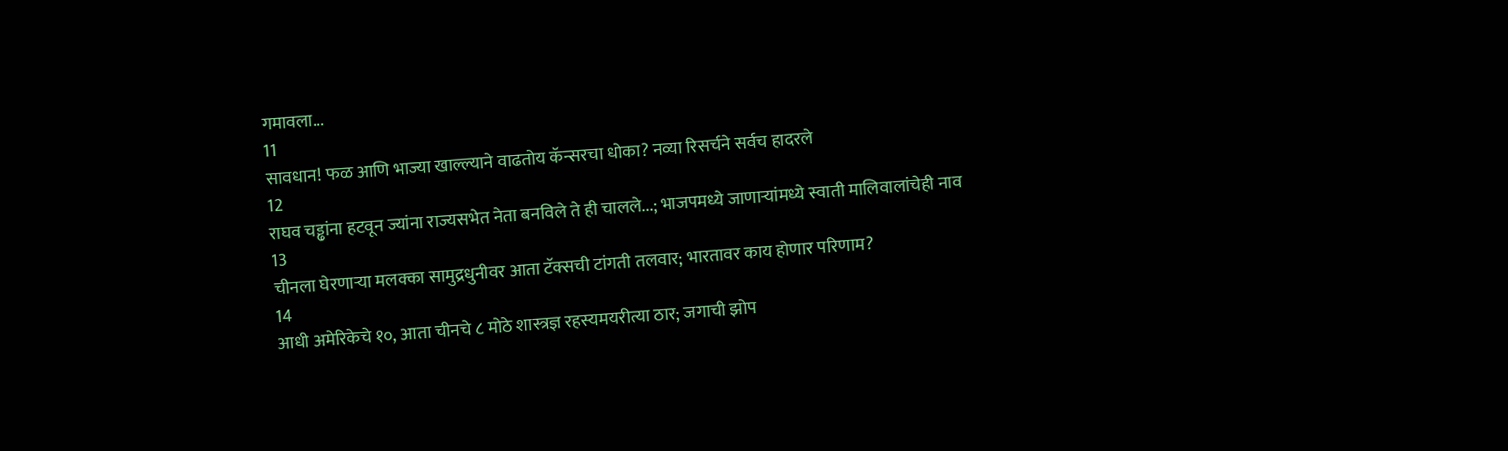गमावला...
11
सावधान! फळ आणि भाज्या खाल्ल्याने वाढतोय कॅन्सरचा धोका? नव्या रिसर्चने सर्वच हादरले
12
राघव चड्ढांना हटवून ज्यांना राज्यसभेत नेता बनविले ते ही चालले...; भाजपमध्ये जाणाऱ्यांमध्ये स्वाती मालिवालांचेही नाव
13
चीनला घेरणाऱ्या मलक्का सामुद्रधुनीवर आता टॅक्सची टांगती तलवार; भारतावर काय होणार परिणाम?
14
आधी अमेरिकेचे १०, आता चीनचे ८ मोठे शास्त्रज्ञ रहस्यमयरीत्या ठार; जगाची झोप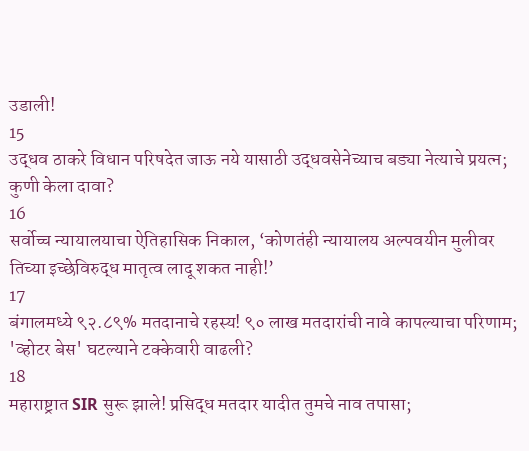उडाली!
15
उद्धव ठाकरे विधान परिषदेत जाऊ नये यासाठी उद्धवसेनेच्याच बड्या नेत्याचे प्रयत्न; कुणी केला दावा?
16
सर्वोच्च न्यायालयाचा ऐतिहासिक निकाल, ‘कोणतंही न्यायालय अल्पवयीन मुलीवर तिच्या इच्छेविरुद्ध मातृत्व लादू शकत नाही!’
17
बंगालमध्ये ९२.८९% मतदानाचे रहस्य! ९० लाख मतदारांची नावे कापल्याचा परिणाम; 'व्होटर बेस' घटल्याने टक्केवारी वाढली?
18
महाराष्ट्रात SIR सुरू झाले! प्रसिद्ध मतदार यादीत तुमचे नाव तपासा;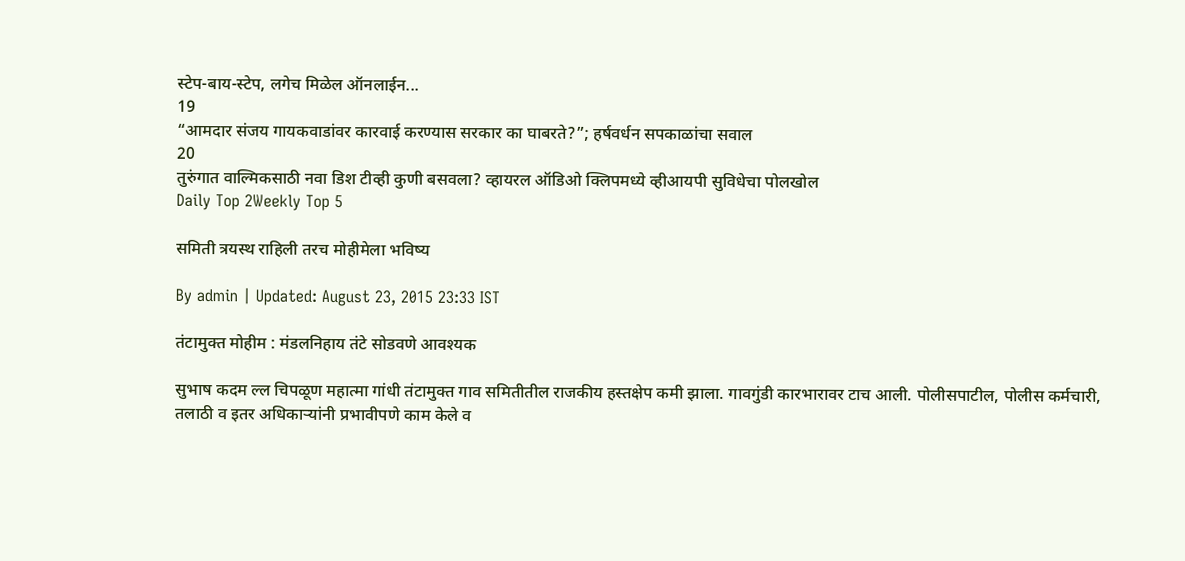स्टेप-बाय-स्टेप, लगेच मिळेल ऑनलाईन...
19
“आमदार संजय गायकवाडांवर कारवाई करण्यास सरकार का घाबरते?”; हर्षवर्धन सपकाळांचा सवाल
20
तुरुंगात वाल्मिकसाठी नवा डिश टीव्ही कुणी बसवला? व्हायरल ऑडिओ क्लिपमध्ये व्हीआयपी सुविधेचा पोलखोल
Daily Top 2Weekly Top 5

समिती त्रयस्थ राहिली तरच मोहीमेला भविष्य

By admin | Updated: August 23, 2015 23:33 IST

तंटामुक्त मोहीम : मंडलनिहाय तंटे सोडवणे आवश्यक

सुभाष कदम ल्ल चिपळूण महात्मा गांधी तंटामुक्त गाव समितीतील राजकीय हस्तक्षेप कमी झाला. गावगुंडी कारभारावर टाच आली. पोलीसपाटील, पोलीस कर्मचारी, तलाठी व इतर अधिकाऱ्यांनी प्रभावीपणे काम केले व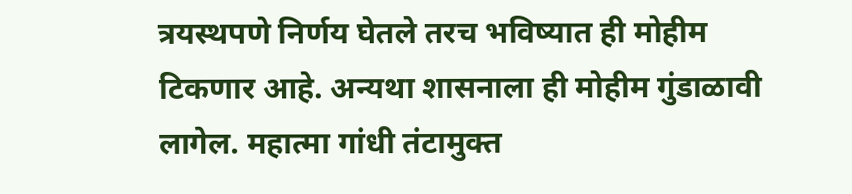त्रयस्थपणे निर्णय घेतले तरच भविष्यात ही मोहीम टिकणार आहे. अन्यथा शासनाला ही मोहीम गुंडाळावी लागेल. महात्मा गांधी तंटामुक्त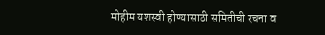मोहीम यशस्वी होण्यासाठी समितीची रचना व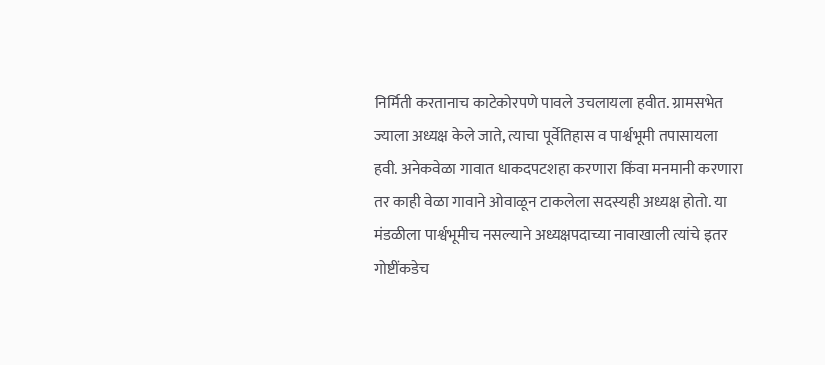निर्मिती करतानाच काटेकोरपणे पावले उचलायला हवीत. ग्रामसभेत ज्याला अध्यक्ष केले जाते, त्याचा पूर्वेतिहास व पार्श्वभूमी तपासायला हवी. अनेकवेळा गावात धाकदपटशहा करणारा किंवा मनमानी करणारा तर काही वेळा गावाने ओवाळून टाकलेला सदस्यही अध्यक्ष होतो. या मंडळीला पार्श्वभूमीच नसल्याने अध्यक्षपदाच्या नावाखाली त्यांचे इतर गोष्टींकडेच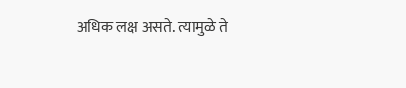अधिक लक्ष असते. त्यामुळे ते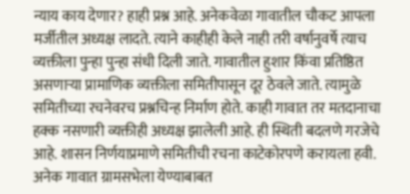न्याय काय देणार? हाही प्रश्न आहे. अनेकवेळा गावातील चौकट आपला मर्जीतील अध्यक्ष लादते. त्याने काहीही केले नाही तरी वर्षानुवर्षे त्याच व्यक्तीला पुन्हा पुन्हा संधी दिली जाते. गावातील हुशार किंवा प्रतिष्ठित असणाऱ्या प्रामाणिक व्यक्तीला समितीपासून दूर ठेवले जाते. त्यामुळे समितीच्या रचनेवरच प्रश्नचिन्ह निर्माण होते. काही गावात तर मतदानाचा हक्क नसणारी व्यक्तीही अध्यक्ष झालेली आहे. ही स्थिती बदलणे गरजेचे आहे. शासन निर्णयाप्रमाणे समितीची रचना काटेकोरपणे करायला हवी. अनेक गावात ग्रामसभेला येण्याबाबत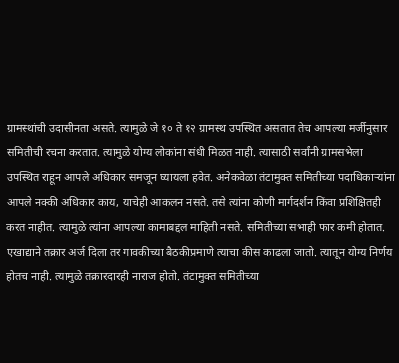ग्रामस्थांची उदासीनता असते. त्यामुळे जे १० ते १२ ग्रामस्थ उपस्थित असतात तेच आपल्या मर्जीनुसार समितीची रचना करतात. त्यामुळे योग्य लोकांना संधी मिळत नाही. त्यासाठी सर्वांनी ग्रामसभेला उपस्थित राहून आपले अधिकार समजून घ्यायला हवेत. अनेकवेळा तंटामुक्त समितीच्या पदाधिकाऱ्यांना आपले नक्की अधिकार काय, याचेही आकलन नसते. तसे त्यांना कोणी मार्गदर्शन किंवा प्रशिक्षितही करत नाहीत. त्यामुळे त्यांना आपल्या कामाबद्दल माहिती नसते. समितीच्या सभाही फार कमी होतात. एखाद्याने तक्रार अर्ज दिला तर गावकीच्या बैठकीप्रमाणे त्याचा कीस काढला जातो. त्यातून योग्य निर्णय होतच नाही. त्यामुळे तक्रारदारही नाराज होतो. तंटामुक्त समितीच्या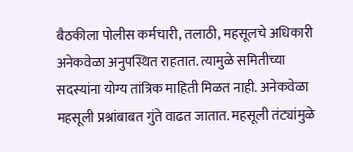बैठकीला पोलीस कर्मचारी, तलाठी, महसूलचे अधिकारी अनेकवेळा अनुपस्थित राहतात. त्यामुळे समितीच्या सदस्यांना योग्य तांत्रिक माहिती मिळत नाही. अनेकवेळा महसूली प्रश्नांबाबत गुंते वाढत जातात. महसूली तंट्यांमुळे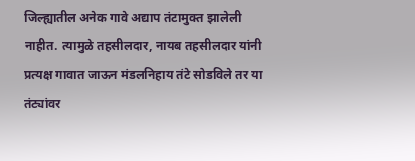जिल्ह्यातील अनेक गावे अद्याप तंटामुक्त झालेली नाहीत. त्यामुळे तहसीलदार, नायब तहसीलदार यांनी प्रत्यक्ष गावात जाऊन मंडलनिहाय तंटे सोडविले तर या तंट्यांवर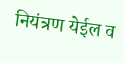नियंत्रण येईल व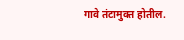गावे तंटामुक्त होतील.